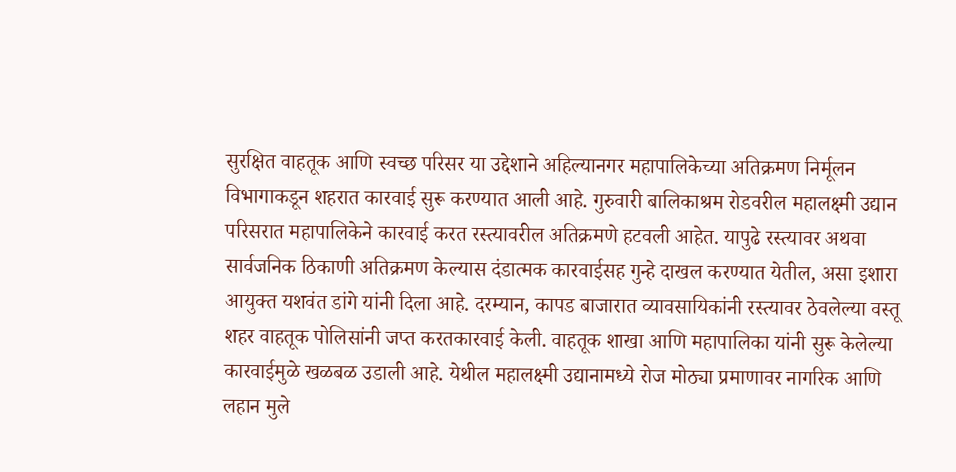सुरक्षित वाहतूक आणि स्वच्छ परिसर या उद्देशाने अहिल्यानगर महापालिकेच्या अतिक्रमण निर्मूलन विभागाकडून शहरात कारवाई सुरू करण्यात आली आहे. गुरुवारी बालिकाश्रम रोडवरील महालक्ष्मी उद्यान परिसरात महापालिकेने कारवाई करत रस्त्यावरील अतिक्रमणे हटवली आहेत. यापुढे रस्त्यावर अथवा सार्वजनिक ठिकाणी अतिक्रमण केल्यास दंडात्मक कारवाईसह गुन्हे दाखल करण्यात येतील, असा इशारा आयुक्त यशवंत डांगे यांनी दिला आहे. दरम्यान, कापड बाजारात व्यावसायिकांनी रस्त्यावर ठेवलेल्या वस्तू शहर वाहतूक पोलिसांनी जप्त करतकारवाई केली. वाहतूक शाखा आणि महापालिका यांनी सुरू केलेल्या कारवाईमुळे खळबळ उडाली आहे. येथील महालक्ष्मी उद्यानामध्ये रोज मोठ्या प्रमाणावर नागरिक आणि लहान मुले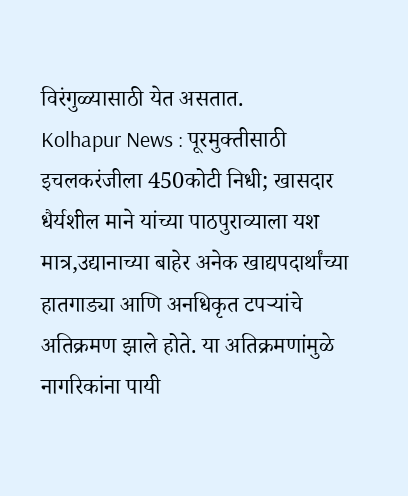विरंगुळ्यासाठी येत असतात.
Kolhapur News : पूरमुक्तीसाठी इचलकरंजीला 450कोटी निधी; खासदार धैर्यशील माने यांच्या पाठपुराव्याला यश
मात्र,उद्यानाच्या बाहेर अनेक खाद्यपदार्थांच्या हातगाड्या आणि अनधिकृत टपऱ्यांचे अतिक्रमण झाले होते. या अतिक्रमणांमुळे नागरिकांना पायी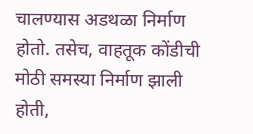चालण्यास अडथळा निर्माण होतो. तसेच, वाहतूक कोंडीची मोठी समस्या निर्माण झाली होती,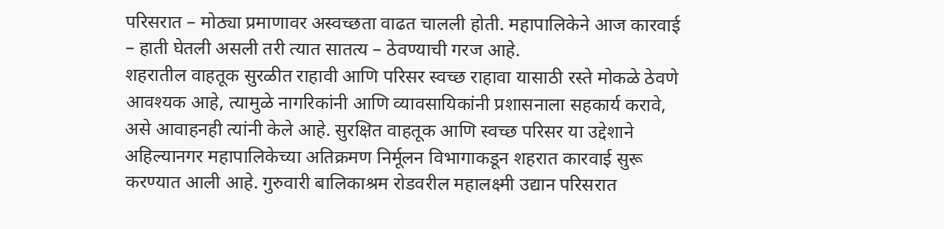परिसरात – मोठ्या प्रमाणावर अस्वच्छता वाढत चालली होती. महापालिकेने आज कारवाई – हाती घेतली असली तरी त्यात सातत्य – ठेवण्याची गरज आहे.
शहरातील वाहतूक सुरळीत राहावी आणि परिसर स्वच्छ राहावा यासाठी रस्ते मोकळे ठेवणे आवश्यक आहे, त्यामुळे नागरिकांनी आणि व्यावसायिकांनी प्रशासनाला सहकार्य करावे, असे आवाहनही त्यांनी केले आहे. सुरक्षित वाहतूक आणि स्वच्छ परिसर या उद्देशाने अहिल्यानगर महापालिकेच्या अतिक्रमण निर्मूलन विभागाकडून शहरात कारवाई सुरू करण्यात आली आहे. गुरुवारी बालिकाश्रम रोडवरील महालक्ष्मी उद्यान परिसरात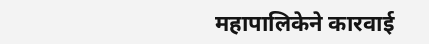महापालिकेने कारवाई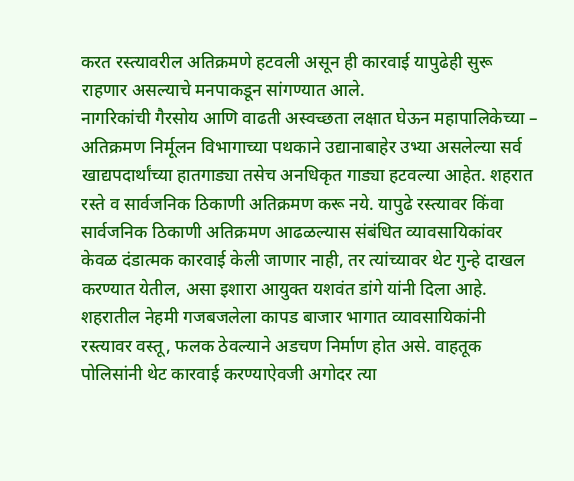करत रस्त्यावरील अतिक्रमणे हटवली असून ही कारवाई यापुढेही सुरू राहणार असल्याचे मनपाकडून सांगण्यात आले.
नागरिकांची गैरसोय आणि वाढती अस्वच्छता लक्षात घेऊन महापालिकेच्या – अतिक्रमण निर्मूलन विभागाच्या पथकाने उद्यानाबाहेर उभ्या असलेल्या सर्व खाद्यपदार्थांच्या हातगाड्या तसेच अनधिकृत गाड्या हटवल्या आहेत. शहरात रस्ते व सार्वजनिक ठिकाणी अतिक्रमण करू नये. यापुढे रस्त्यावर किंवा सार्वजनिक ठिकाणी अतिक्रमण आढळल्यास संबंधित व्यावसायिकांवर केवळ दंडात्मक कारवाई केली जाणार नाही, तर त्यांच्यावर थेट गुन्हे दाखल करण्यात येतील, असा इशारा आयुक्त यशवंत डांगे यांनी दिला आहे.
शहरातील नेहमी गजबजलेला कापड बाजार भागात व्यावसायिकांनी रस्त्यावर वस्तू, फलक ठेवल्याने अडचण निर्माण होत असे. वाहतूक पोलिसांनी थेट कारवाई करण्याऐवजी अगोदर त्या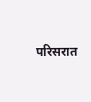परिसरात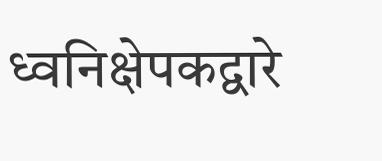ध्वनिक्षेपकद्वारे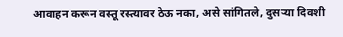आवाहन करून वस्तू रस्त्यावर ठेऊ नका, असे सांगितले, दुसऱ्या दिवशी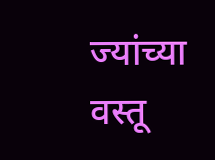ज्यांच्या वस्तू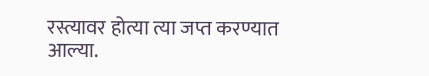रस्त्यावर होत्या त्या जप्त करण्यात आल्या.